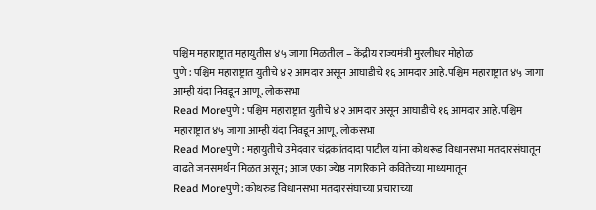पश्चिम महाराष्ट्रात महायुतीस ४५ जागा मिळतील – केंद्रीय राज्यमंत्री मुरलीधर मोहोळ
पुणे : पश्चिम महाराष्ट्रात युतीचे ४२ आमदार असून आघाडीचे १६ आमदार आहे.पश्चिम महाराष्ट्रात ४५ जागा आम्ही यंदा निवडून आणू. लोकसभा
Read Moreपुणे : पश्चिम महाराष्ट्रात युतीचे ४२ आमदार असून आघाडीचे १६ आमदार आहे.पश्चिम महाराष्ट्रात ४५ जागा आम्ही यंदा निवडून आणू. लोकसभा
Read Moreपुणे : महायुतीचे उमेदवार चंद्रकांतदादा पाटील यांना कोथरूड विधानसभा मतदारसंघातून वाढते जनसमर्थन मिळत असून; आज एका ज्येष्ठ नागरिकाने कवितेच्या माध्यमातून
Read Moreपुणे: कोथरुड विधानसभा मतदारसंघाच्या प्रचाराच्या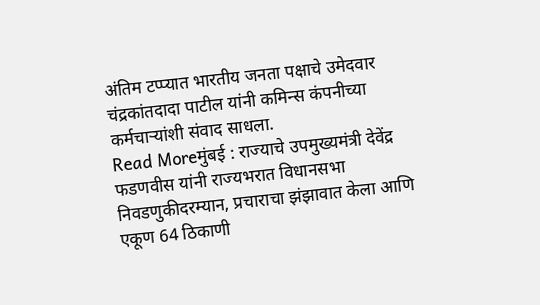अंतिम टप्प्यात भारतीय जनता पक्षाचे उमेदवार चंद्रकांतदादा पाटील यांनी कमिन्स कंपनीच्या कर्मचाऱ्यांशी संवाद साधला.
Read Moreमुंबई : राज्याचे उपमुख्यमंत्री देवेंद्र फडणवीस यांनी राज्यभरात विधानसभा निवडणुकीदरम्यान, प्रचाराचा झंझावात केला आणि एकूण 64 ठिकाणी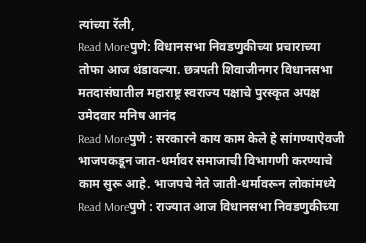त्यांच्या रॅली,
Read Moreपुणे: विधानसभा निवडणुकीच्या प्रचाराच्या तोफा आज थंडावल्या. छत्रपती शिवाजीनगर विधानसभा मतदासंघातील महाराष्ट्र स्वराज्य पक्षाचे पुरस्कृत अपक्ष उमेदवार मनिष आनंद
Read Moreपुणे : सरकारने काय काम केले हे सांगण्याऐवजी भाजपकडून जात-धर्मावर समाजाची विभागणी करण्याचे काम सुरू आहे. भाजपचे नेते जाती-धर्मावरून लोकांमध्ये
Read Moreपुणे : राज्यात आज विधानसभा निवडणुकीच्या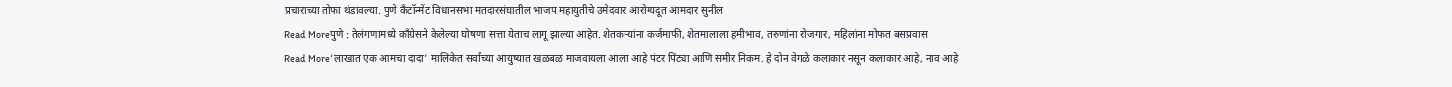प्रचाराच्या तोफा थंडावल्या. पुणे कॅंटॉन्मेंट विधानसभा मतदारसंघातील भाजप महायुतीचे उमेदवार आरोग्यदूत आमदार सुनील
Read Moreपुणे : तेलंगणामध्ये काँग्रेसने केलेल्या घोषणा सत्ता येताच लागू झाल्या आहेत. शेतकऱ्यांना कर्जमाफी, शेतमालाला हमीभाव, तरुणांना रोजगार, महिलांना मोफत बसप्रवास
Read More‘लाखात एक आमचा दादा’ मालिकेत सर्वांच्या आयुष्यात खळबळ माजवायला आला आहे पंटर पिंट्या आणि समीर निकम. हे दोन वेगळे कलाकार नसून कलाकार आहे, नाव आहे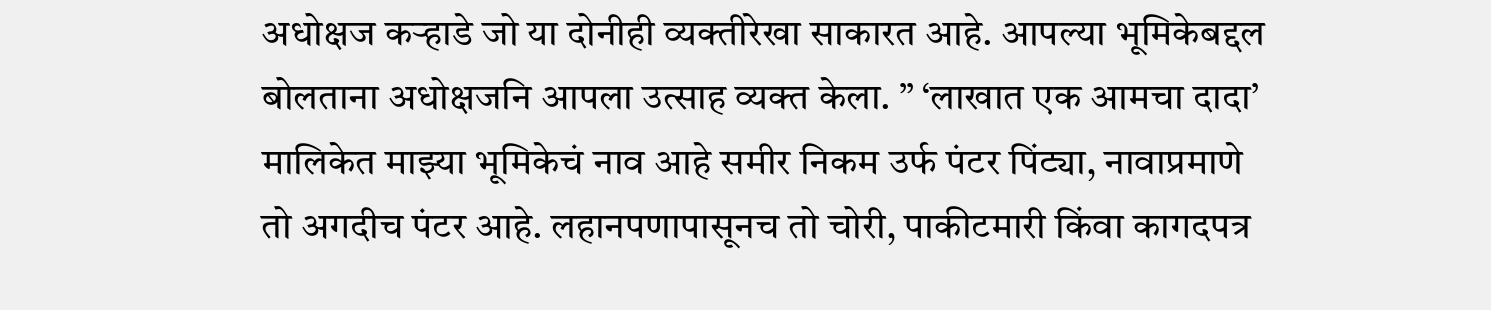अधोक्षज कऱ्हाडे जो या दोनीही व्यक्तीरेखा साकारत आहे. आपल्या भूमिकेबद्दल बोलताना अधोक्षजनि आपला उत्साह व्यक्त केला. ” ‘लाखात एक आमचा दादा’ मालिकेत माझ्या भूमिकेचं नाव आहे समीर निकम उर्फ पंटर पिंट्या, नावाप्रमाणे तो अगदीच पंटर आहे. लहानपणापासूनच तो चोरी, पाकीटमारी किंवा कागदपत्र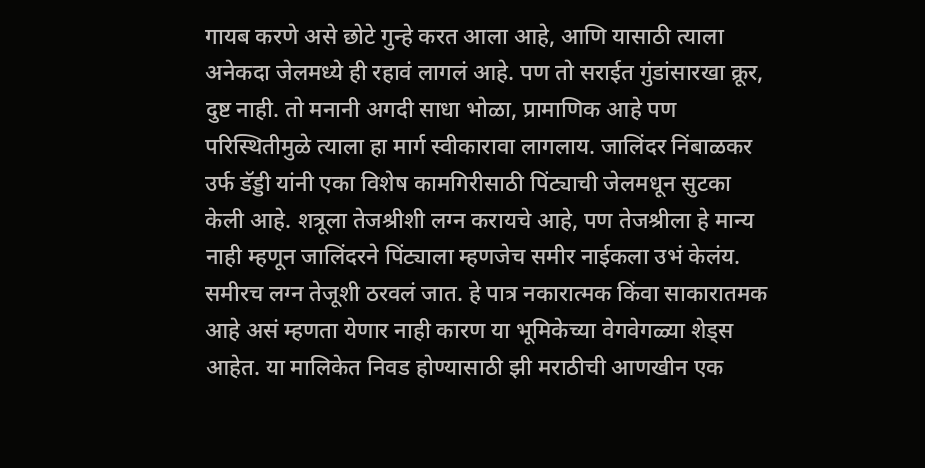गायब करणे असे छोटे गुन्हे करत आला आहे, आणि यासाठी त्याला अनेकदा जेलमध्ये ही रहावं लागलं आहे. पण तो सराईत गुंडांसारखा क्रूर, दुष्ट नाही. तो मनानी अगदी साधा भोळा, प्रामाणिक आहे पण परिस्थितीमुळे त्याला हा मार्ग स्वीकारावा लागलाय. जालिंदर निंबाळकर उर्फ डॅड्डी यांनी एका विशेष कामगिरीसाठी पिंट्याची जेलमधून सुटका केली आहे. शत्रूला तेजश्रीशी लग्न करायचे आहे, पण तेजश्रीला हे मान्य नाही म्हणून जालिंदरने पिंट्याला म्हणजेच समीर नाईकला उभं केलंय. समीरच लग्न तेजूशी ठरवलं जात. हे पात्र नकारात्मक किंवा साकारातमक आहे असं म्हणता येणार नाही कारण या भूमिकेच्या वेगवेगळ्या शेड्स आहेत. या मालिकेत निवड होण्यासाठी झी मराठीची आणखीन एक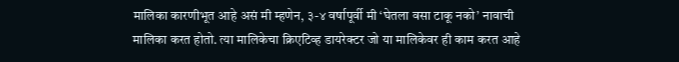मालिका कारणीभूत आहे असं मी म्हणेन, ३-४ वर्षापूर्वी मी ‘घेतला वसा टाकू नको’ नावाची मालिका करत होतो. त्या मालिकेचा क्रिएटिव्ह डायरेक्टर जो या मालिकेवर ही काम करत आहे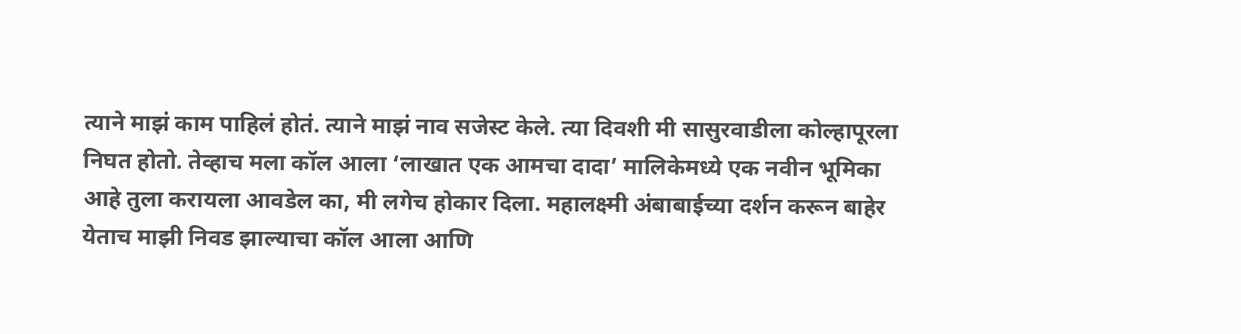त्याने माझं काम पाहिलं होतं. त्याने माझं नाव सजेस्ट केले. त्या दिवशी मी सासुरवाडीला कोल्हापूरला निघत होतो. तेव्हाच मला कॉल आला ‘लाखात एक आमचा दादा’ मालिकेमध्ये एक नवीन भूमिका आहे तुला करायला आवडेल का, मी लगेच होकार दिला. महालक्ष्मी अंबाबाईच्या दर्शन करून बाहेर येताच माझी निवड झाल्याचा कॉल आला आणि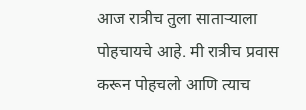आज रात्रीच तुला साताऱ्याला पोहचायचे आहे. मी रात्रीच प्रवास करून पोहचलो आणि त्याच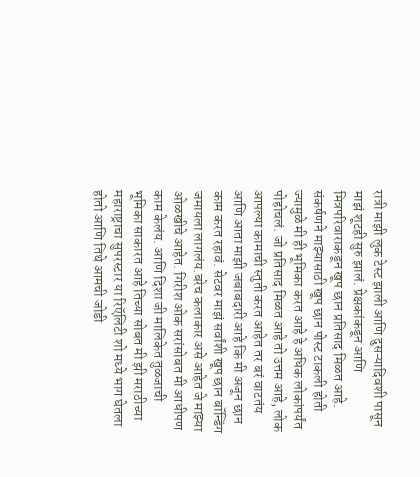रात्री माझी लुक टेस्ट झाली आणि दुसऱ्यादिवशी पासून माझं शूटही सुरु झालं. प्रेक्षकांकडून आणि मित्रपरिवाराकडून खूप छान प्रतिसाद मिळत आहे. संकर्षणने माझ्यासाठी खूप छान पोस्ट टाकली होती ज्यामुळे मी ही भूमिका करत आहे हे अधिक लोकांपर्यंत पोहोचलं. जो प्रतिसाद मिळत आहे तो उत्तम आहे, लोक आपल्या कामाची स्तुती करत आहेत तर बरं वाटतंय आणि आता माझी जबाबदारी आहे कि मी अजून छान काम करत रहावं. सेटवर माझं सर्वांशी खूप छान बॉन्डिंग जमायला लागलंय.बरेच कलाकार असे आहेत जे माझ्या ओळखीचे आहेत. गिरीश ओक सरांसोबत मी आधीपण काम केलंय. आणि दिशा जी मालिकेत तुळजाची भूमिका साकारत आहे तिच्या सोबत मी झी मराठीच्या महाराष्ट्राचा सुपरस्टार या रिऍलिटी शो मध्ये भाग घेतला होतो आणि तिथे आमची जोडी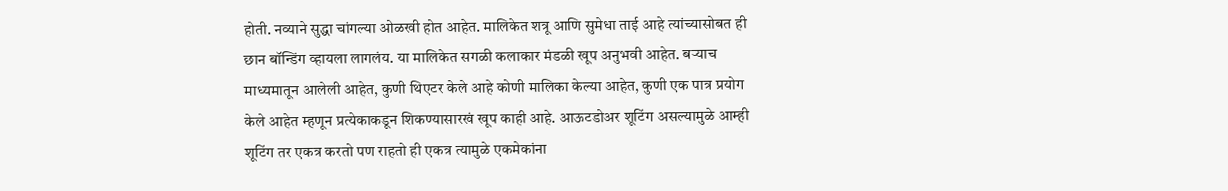होती. नव्याने सुद्धा चांगल्या ओळखी होत आहेत. मालिकेत शत्रू आणि सुमेधा ताई आहे त्यांच्यासोबत ही छान बॉन्डिंग व्हायला लागलंय. या मालिकेत सगळी कलाकार मंडळी खूप अनुभवी आहेत. बऱ्याच माध्यमातून आलेली आहेत, कुणी थिएटर केले आहे कोणी मालिका केल्या आहेत, कुणी एक पात्र प्रयोग केले आहेत म्हणून प्रत्येकाकडून शिकण्यासारखं खूप काही आहे. आऊटडोअर शूटिंग असल्यामुळे आम्ही शूटिंग तर एकत्र करतो पण राहतो ही एकत्र त्यामुळे एकमेकांना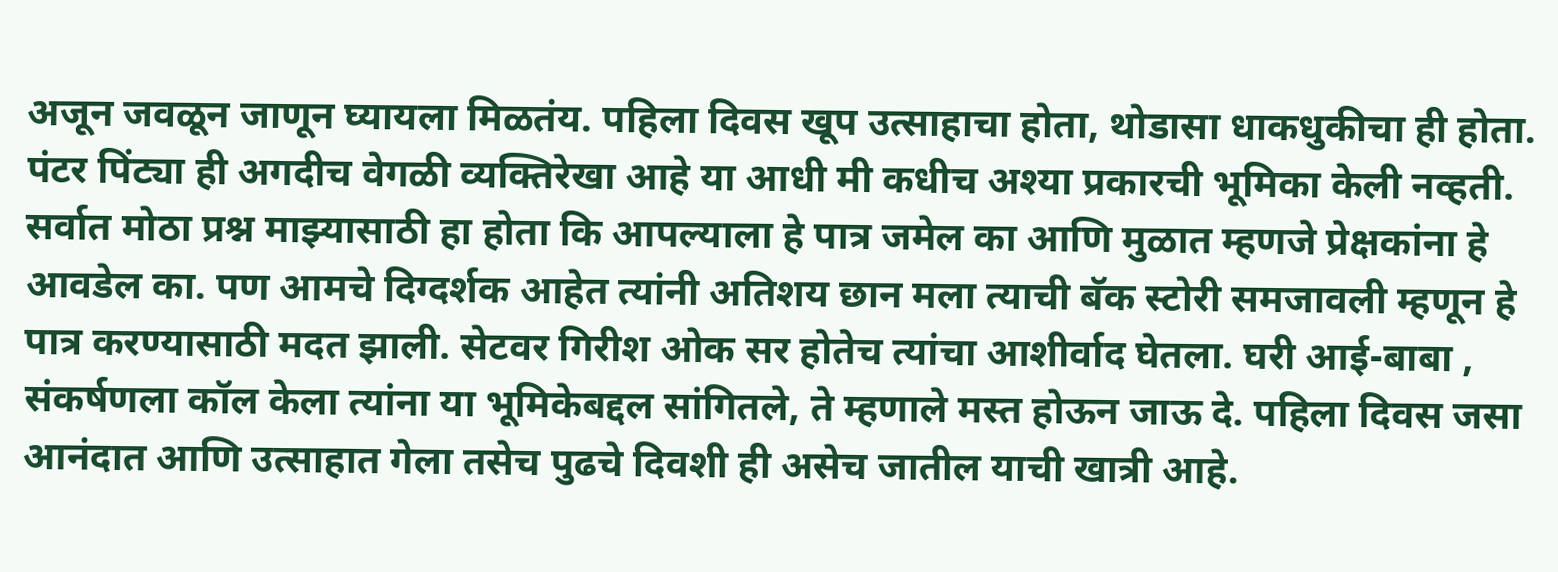अजून जवळून जाणून घ्यायला मिळतंय. पहिला दिवस खूप उत्साहाचा होता, थोडासा धाकधुकीचा ही होता. पंटर पिंट्या ही अगदीच वेगळी व्यक्तिरेखा आहे या आधी मी कधीच अश्या प्रकारची भूमिका केली नव्हती. सर्वात मोठा प्रश्न माझ्यासाठी हा होता कि आपल्याला हे पात्र जमेल का आणि मुळात म्हणजे प्रेक्षकांना हे आवडेल का. पण आमचे दिग्दर्शक आहेत त्यांनी अतिशय छान मला त्याची बॅक स्टोरी समजावली म्हणून हे पात्र करण्यासाठी मदत झाली. सेटवर गिरीश ओक सर होतेच त्यांचा आशीर्वाद घेतला. घरी आई-बाबा , संकर्षणला कॉल केला त्यांना या भूमिकेबद्दल सांगितले, ते म्हणाले मस्त होऊन जाऊ दे. पहिला दिवस जसा आनंदात आणि उत्साहात गेला तसेच पुढचे दिवशी ही असेच जातील याची खात्री आहे.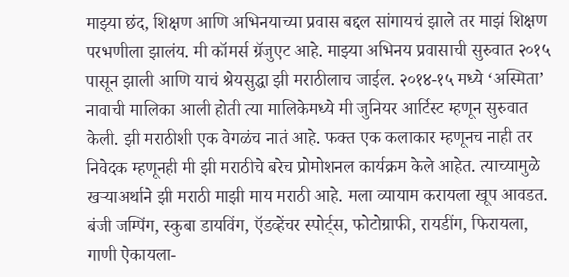माझ्या छंद, शिक्षण आणि अभिनयाच्या प्रवास बद्दल सांगायचं झाले तर माझं शिक्षण परभणीला झालंय. मी कॉमर्स ग्रॅजुएट आहे. माझ्या अभिनय प्रवासाची सुरुवात २०१५ पासून झाली आणि याचं श्रेयसुद्धा झी मराठीलाच जाईल. २०१४-१५ मध्ये ‘अस्मिता’ नावाची मालिका आली होती त्या मालिकेमध्ये मी जुनियर आर्टिस्ट म्हणून सुरुवात केली. झी मराठीशी एक वेगळंच नातं आहे. फक्त एक कलाकार म्हणूनच नाही तर निवेदक म्हणूनही मी झी मराठीचे बरेच प्रोमोशनल कार्यक्रम केले आहेत. त्याच्यामुळे खऱ्याअर्थाने झी मराठी माझी माय मराठी आहे. मला व्यायाम करायला खूप आवडत. बंजी जम्पिंग, स्कुबा डायविंग, ऍडव्हेंचर स्पोर्ट्स, फोटोग्राफी, रायडींग, फिरायला, गाणी ऐकायला-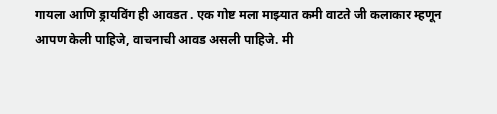गायला आणि ड्रायविंग ही आवडत . एक गोष्ट मला माझ्यात कमी वाटते जी कलाकार म्हणून आपण केली पाहिजे, वाचनाची आवड असली पाहिजे. मी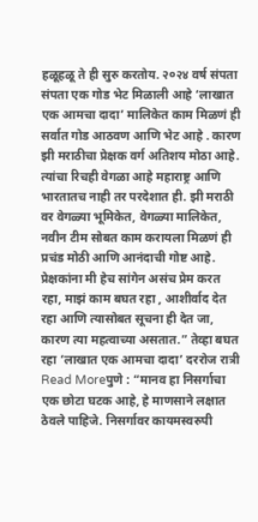हळूहळू ते ही सुरु करतोय. २०२४ वर्ष संपता संपता एक गोड भेट मिळाली आहे ‘लाखात एक आमचा दादा’ मालिकेत काम मिळणं ही सर्वात गोड आठवण आणि भेट आहे . कारण झी मराठीचा प्रेक्षक वर्ग अतिशय मोठा आहे. त्यांचा रिचही वेगळा आहे महाराष्ट्र आणि भारतातच नाही तर परदेशात ही. झी मराठी वर वेगळ्या भूमिकेत, वेगळ्या मालिकेत, नवीन टीम सोबत काम करायला मिळणं ही प्रचंड मोठी आणि आनंदाची गोष्ट आहे. प्रेक्षकांना मी हेच सांगेन असंच प्रेम करत रहा, माझं काम बघत रहा , आशीर्वाद देत रहा आणि त्यासोबत सूचना ही देत जा, कारण त्या महत्वाच्या असतात.” तेव्हा बघत रहा ‘लाखात एक आमचा दादा’ दररोज रात्री
Read Moreपुणे : “मानव हा निसर्गाचा एक छोटा घटक आहे, हे माणसाने लक्षात ठेवले पाहिजे. निसर्गावर कायमस्वरुपी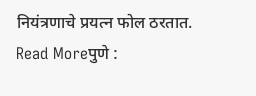नियंत्रणाचे प्रयत्न फोल ठरतात.
Read Moreपुणे :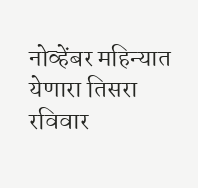नोव्हेंबर महिन्यात येणारा तिसरा रविवार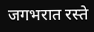जगभरात रस्ते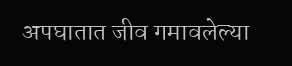अपघातात जीव गमावलेल्या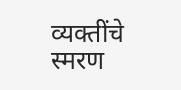व्यक्तींचे स्मरण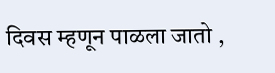दिवस म्हणून पाळला जातो ,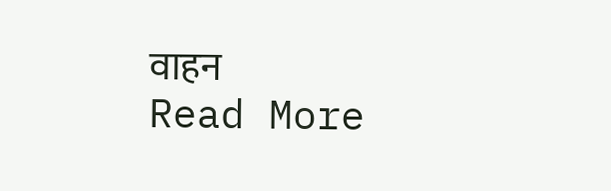वाहन
Read More